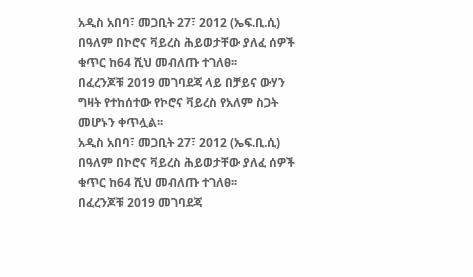አዲስ አበባ፣ መጋቢት 27፣ 2012 (ኤፍ.ቢ.ሲ) በዓለም በኮሮና ቫይረስ ሕይወታቸው ያለፈ ሰዎች ቁጥር ከ64 ሺህ መብለጡ ተገለፀ፡፡
በፈረንጆቹ 2019 መገባደጃ ላይ በቻይና ውሃን ግዛት የተከሰተው የኮሮና ቫይረስ የአለም ስጋት መሆኑን ቀጥሏል፡፡
አዲስ አበባ፣ መጋቢት 27፣ 2012 (ኤፍ.ቢ.ሲ) በዓለም በኮሮና ቫይረስ ሕይወታቸው ያለፈ ሰዎች ቁጥር ከ64 ሺህ መብለጡ ተገለፀ፡፡
በፈረንጆቹ 2019 መገባደጃ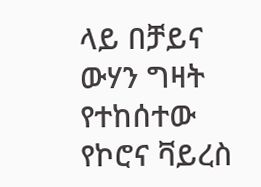ላይ በቻይና ውሃን ግዛት የተከሰተው የኮሮና ቫይረስ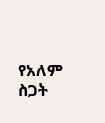የአለም ስጋት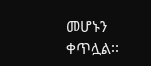መሆኑን ቀጥሏል፡፡